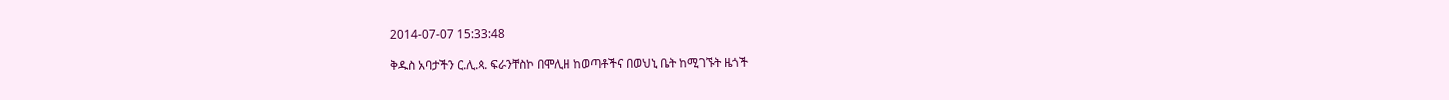2014-07-07 15:33:48

ቅዱስ አባታችን ር.ሊ.ጳ. ፍራንቸስኮ በሞሊዘ ከወጣቶችና በወህኒ ቤት ከሚገኙት ዜጎች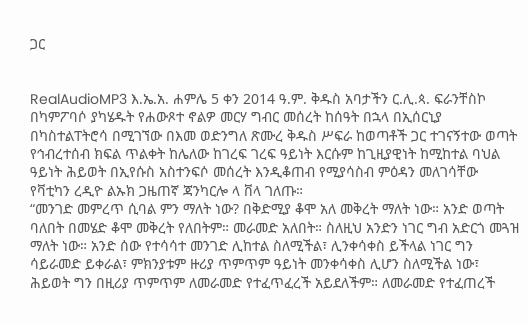ጋር


RealAudioMP3 እ.ኤ.አ. ሐምሌ 5 ቀን 2014 ዓ.ም. ቅዱስ አባታችን ር.ሊ.ጳ. ፍራንቸስኮ በካምፖባሶ ያካሄዱት የሐውጾተ ኖልዎ መርሃ ግብር መሰረት ከሰዓት በኋላ በኢሰርኒያ በካስተልፐትሮሳ በሚገኘው በእመ ወድንግለ ጽሙረ ቅዱስ ሥፍራ ከወጣቶች ጋር ተገናኝተው ወጣት የኅብረተሰብ ክፍል ጥልቀት ከሌለው ከገረፍ ገረፍ ዓይነት እርሱም ከጊዚያዊነት ከሚከተል ባህል ዓይነት ሕይወት በኢየሱስ አስተንፍሶ መሰረት እንዲቆጠብ የሚያሳስብ ምዕዳን መለገሳቸው የቫቲካን ረዲዮ ልኡክ ጋዜጠኛ ጃንካርሎ ላ ቨላ ገለጡ።
“መንገድ መምረጥ ሲባል ምን ማለት ነው? በቅድሚያ ቆሞ አለ መቅረት ማለት ነው። አንድ ወጣት ባለበት በመሄድ ቆሞ መቅረት የለበትም። መራመድ አለበት። ስለዚህ አንድን ነገር ግብ አድርጎ መጓዝ ማለት ነው። አንድ ሰው የተሳሳተ መንገድ ሊከተል ስለሚችል፣ ሊንቀሳቀስ ይችላል ነገር ግን ሳይራመድ ይቀራል፣ ምክንያቱም ዙሪያ ጥምጥም ዓይነት መንቀሳቀስ ሊሆን ስለሚችል ነው፣ ሕይወት ግን በዚሪያ ጥምጥም ለመራመድ የተፈጥፈረች አይደለችም። ለመራመድ የተፈጠረች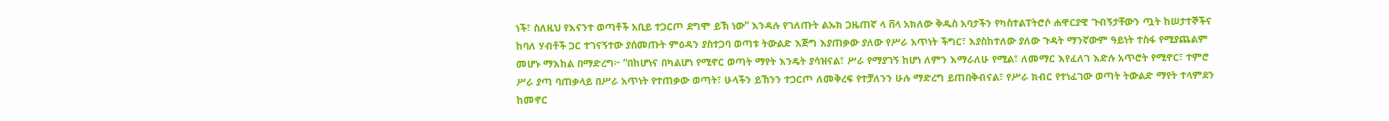ነች፣ ስለዚህ የእናንተ ወጣቶች አቢይ ተጋርጦ ደግሞ ይኽ ነው” እንዳሉ የገለጡት ልኡክ ጋዜጠኛ ላ ቨላ አክለው ቅዱስ አባታችን የካስተልፐትሮሶ ሐዋርያዊ ጉብኝታቸውን ጧት ከሠታተኞችና ከባለ ሃብቶች ጋር ተገናኝተው ያሰመጡት ምዕዳን ያስተጋባ ወጣቱ ትውልድ እጅግ እያጠቃው ያለው የሥራ አጥነት ችግር፣ እያስከተለው ያለው ጉዳት ማንኛውም ዓይነት ተስፋ የሚያጨልም መሆኑ ማእከል በማድረግ፦ “በከሆነና በካልሆነ የሚኖር ወጣት ማየት እንዴት ያሳዝናል፣ ሥራ የማያገኝ ከሆነ ለምን እማራለሁ የሚል፣ ለመማር እየፈለገ እድሉ አጥሮት የሚኖር፣ ተምሮ ሥራ ያጣ ባጠቃላይ በሥራ አጥነት የተጠቃው ወጣት፣ ሁላችን ይኸንን ተጋርጦ ለመቅረፍ የተቻለንን ሁሉ ማድረግ ይጠበቅብናል፣ የሥራ ክብር የተነፈገው ወጣት ትውልድ ማየት ተላምደን ከመኖር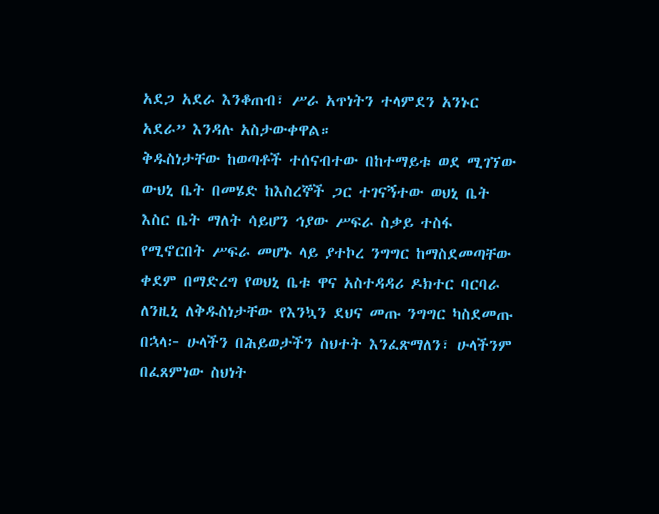አደጋ አደራ እንቆጠብ፣ ሥራ አጥነትን ተላምደን አንኑር አደራ” እንዳሉ አስታውቀዋል።
ቅዱስነታቸው ከወጣቶች ተሰናብተው በከተማይቱ ወደ ሚገኘው ውህኒ ቤት በመሄድ ከእስረኞች ጋር ተገናኝተው ወህኒ ቤት እስር ቤት ማለት ሳይሆን ኅያው ሥፍራ ስቃይ ተስፋ የሚኖርበት ሥፍራ መሆኑ ላይ ያተኮረ ንግግር ከማስደመጣቸው ቀደም በማድረግ የወህኒ ቤቱ ዋና አስተዳዳሪ ዶክተር ባርባራ ለንዚኒ ለቅዱስነታቸው የእንኳን ደህና መጡ ንግግር ካስደመጡ በኋላ፦ ሁላችን በሕይወታችን ስህተት እንፈጽማለን፣ ሁላችንም በፈጸምነው ስህነት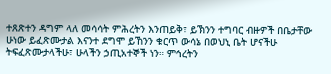ተጸጽተን ዳግም ላለ መሳሳት ምሕረትን እንጠይቅ፣ ይኽንን ተግባር ብዙዎች በቤታቸው ሁነው ይፈጽሙታል እናንተ ደግሞ ይኸንን ቁርጥ ውሳኔ በወህኒ ቤት ሆናችሁ ትፍፈጽሙታላችሁ፣ ሁላችን ኃጢአተኞች ነን። ምኅረትን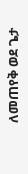ለመጠየቅ ወደ ጌታ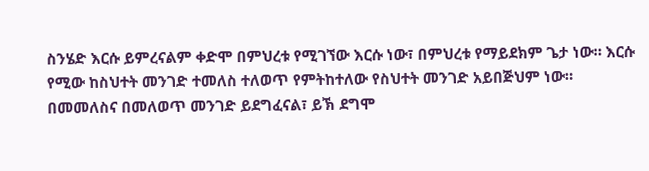ስንሄድ እርሱ ይምረናልም ቀድሞ በምህረቱ የሚገኘው እርሱ ነው፣ በምህረቱ የማይደክም ጌታ ነው። እርሱ የሚው ከስህተት መንገድ ተመለስ ተለወጥ የምትከተለው የስህተት መንገድ አይበጅህም ነው። በመመለስና በመለወጥ መንገድ ይደግፈናል፣ ይኽ ደግሞ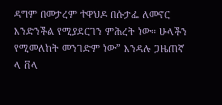ዳግም በመታረም ተዋህዶ በሱታፌ ለመኖር እንድንችል የሚያደርገን ምሕረት ነው። ሁላችን የሚመለከት መንገድም ነው” እንዳሉ ጋዜጠኛ ላ ቨላ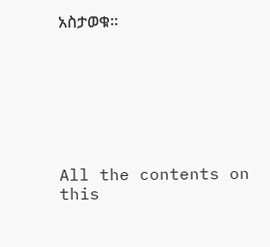አስታወቁ።







All the contents on this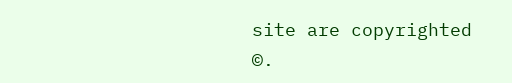site are copyrighted ©.